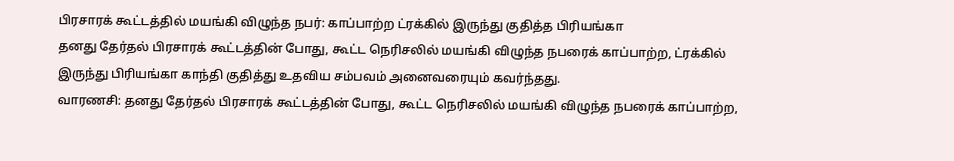பிரசாரக் கூட்டத்தில் மயங்கி விழுந்த நபர்: காப்பாற்ற ட்ரக்கில் இருந்து குதித்த பிரியங்கா
தனது தேர்தல் பிரசாரக் கூட்டத்தின் போது, கூட்ட நெரிசலில் மயங்கி விழுந்த நபரைக் காப்பாற்ற, ட்ரக்கில் இருந்து பிரியங்கா காந்தி குதித்து உதவிய சம்பவம் அனைவரையும் கவர்ந்தது.
வாரணசி: தனது தேர்தல் பிரசாரக் கூட்டத்தின் போது, கூட்ட நெரிசலில் மயங்கி விழுந்த நபரைக் காப்பாற்ற,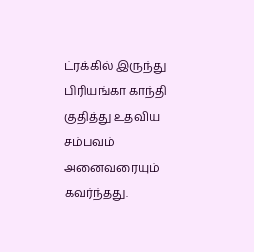ட்ரக்கில் இருந்து பிரியங்கா காந்தி குதித்து உதவிய சம்பவம் அனைவரையும் கவர்ந்தது.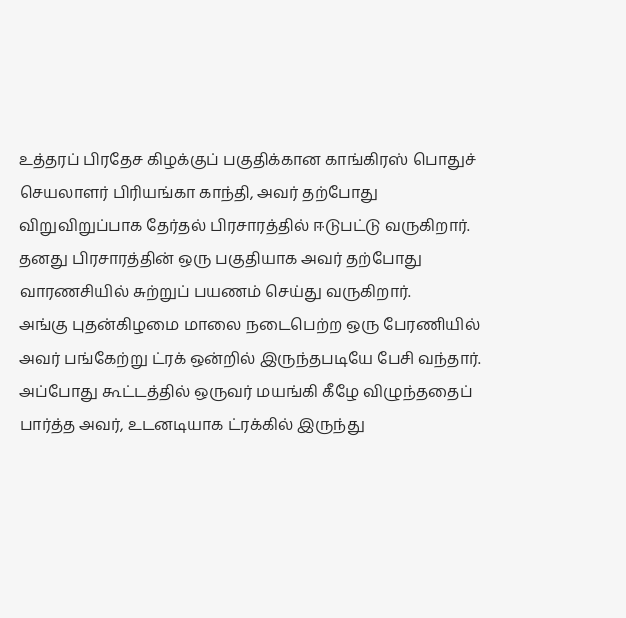உத்தரப் பிரதேச கிழக்குப் பகுதிக்கான காங்கிரஸ் பொதுச் செயலாளர் பிரியங்கா காந்தி, அவர் தற்போது விறுவிறுப்பாக தேர்தல் பிரசாரத்தில் ஈடுபட்டு வருகிறார். தனது பிரசாரத்தின் ஒரு பகுதியாக அவர் தற்போது வாரணசியில் சுற்றுப் பயணம் செய்து வருகிறார்.
அங்கு புதன்கிழமை மாலை நடைபெற்ற ஒரு பேரணியில் அவர் பங்கேற்று ட்ரக் ஒன்றில் இருந்தபடியே பேசி வந்தார். அப்போது கூட்டத்தில் ஒருவர் மயங்கி கீழே விழுந்ததைப் பார்த்த அவர், உடனடியாக ட்ரக்கில் இருந்து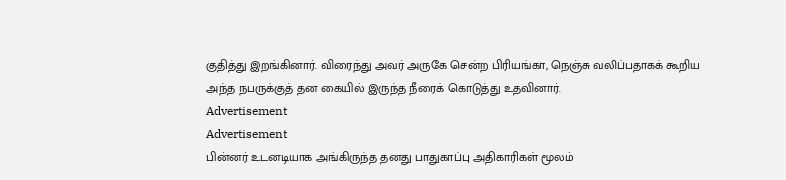குதித்து இறங்கினார். விரைந்து அவர் அருகே சென்ற பிரியங்கா, நெஞ்சு வலிப்பதாகக் கூறிய அந்த நபருக்குத் தன கையில் இருந்த நீரைக் கொடுத்து உதவினார்.
Advertisement
Advertisement
பின்னர் உடனடியாக அங்கிருந்த தனது பாதுகாப்பு அதிகாரிகள் மூலம்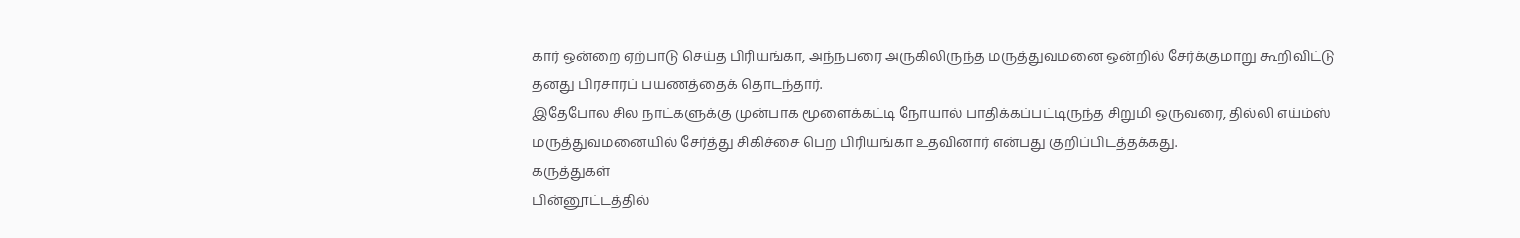கார் ஒன்றை ஏற்பாடு செய்த பிரியங்கா, அந்நபரை அருகிலிருந்த மருத்துவமனை ஒன்றில் சேர்க்குமாறு கூறிவிட்டு தனது பிரசாரப் பயணத்தைக் தொடந்தார்.
இதேபோல சில நாட்களுக்கு முன்பாக மூளைக்கட்டி நோயால் பாதிக்கப்பட்டிருந்த சிறுமி ஒருவரை, தில்லி எய்ம்ஸ் மருத்துவமனையில் சேர்த்து சிகிச்சை பெற பிரியங்கா உதவினார் என்பது குறிப்பிடத்தக்கது.
கருத்துகள்
பின்னூட்டத்தில்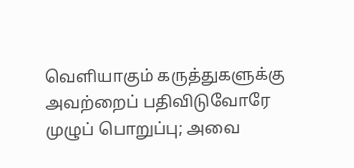வெளியாகும் கருத்துகளுக்கு அவற்றைப் பதிவிடுவோரே முழுப் பொறுப்பு; அவை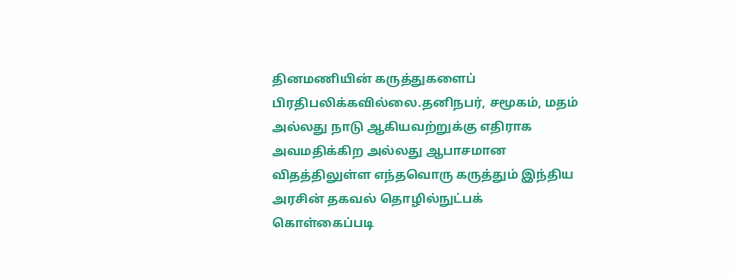தினமணியின் கருத்துகளைப் பிரதிபலிக்கவில்லை.தனிநபர், சமூகம், மதம் அல்லது நாடு ஆகியவற்றுக்கு எதிராக அவமதிக்கிற அல்லது ஆபாசமான விதத்திலுள்ள எந்தவொரு கருத்தும் இந்திய அரசின் தகவல் தொழில்நுட்பக் கொள்கைப்படி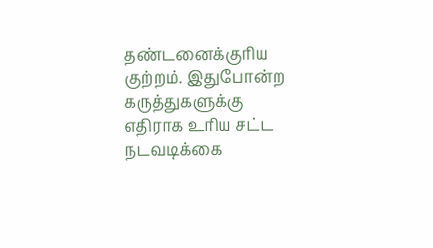தண்டனைக்குரிய குற்றம். இதுபோன்ற கருத்துகளுக்கு எதிராக உரிய சட்ட நடவடிக்கை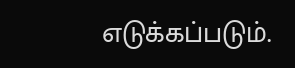எடுக்கப்படும்.